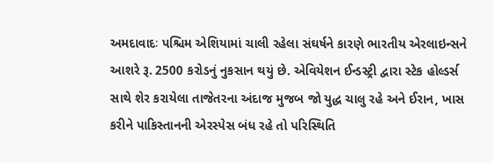અમદાવાદઃ પશ્ચિમ એશિયામાં ચાલી રહેલા સંઘર્ષને કારણે ભારતીય એરલાઇન્સને આશરે રૂ. 2500 કરોડનું નુકસાન થયું છે. એવિયેશન ઈન્ડસ્ટ્રી દ્વારા સ્ટેક હોલ્ડર્સ સાથે શેર કરાયેલા તાજેતરના અંદાજ મુજબ જો યુદ્ધ ચાલુ રહે અને ઈરાન, ખાસ કરીને પાકિસ્તાનની એરસ્પેસ બંધ રહે તો પરિસ્થિતિ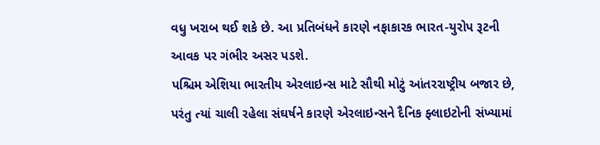વધુ ખરાબ થઈ શકે છે. આ પ્રતિબંધને કારણે નફાકારક ભારત-યુરોપ રૂટની આવક પર ગંભીર અસર પડશે.
પશ્ચિમ એશિયા ભારતીય એરલાઇન્સ માટે સૌથી મોટું આંતરરાષ્ટ્રીય બજાર છે, પરંતુ ત્યાં ચાલી રહેલા સંઘર્ષને કારણે એરલાઇન્સને દૈનિક ફ્લાઇટોની સંખ્યામાં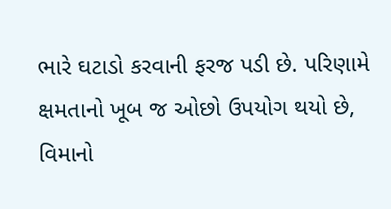ભારે ઘટાડો કરવાની ફરજ પડી છે. પરિણામે ક્ષમતાનો ખૂબ જ ઓછો ઉપયોગ થયો છે, વિમાનો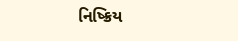નિષ્ક્રિય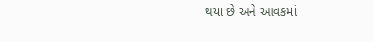થયા છે અને આવકમાં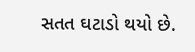સતત ઘટાડો થયો છે.